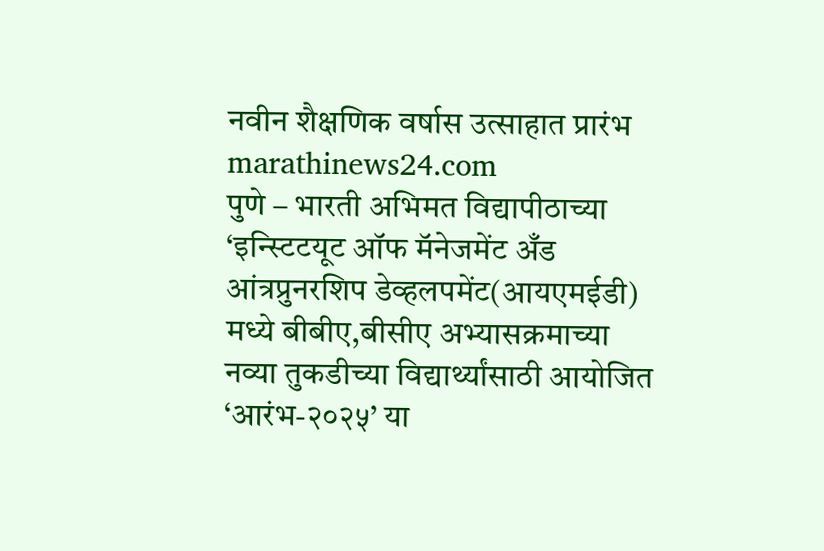नवीन शैक्षणिक वर्षास उत्साहात प्रारंभ
marathinews24.com
पुणे – भारती अभिमत विद्यापीठाच्या ‘इन्स्टिटयूट ऑफ मॅनेजमेंट अँड आंत्रप्रुनरशिप डेव्हलपमेंट(आयएमईडी) मध्ये बीबीए,बीसीए अभ्यासक्रमाच्या नव्या तुकडीच्या विद्यार्थ्यांसाठी आयोजित ‘आरंभ-२०२५’ या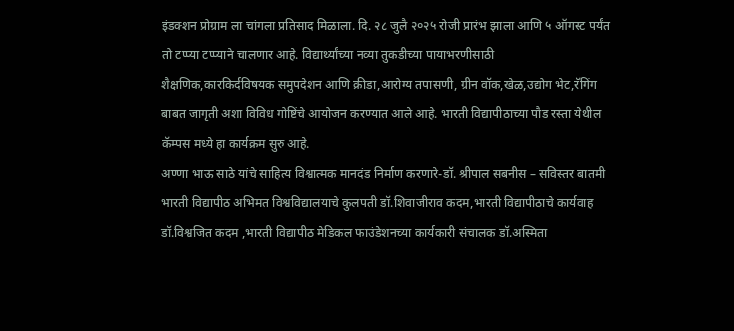इंडक्शन प्रोग्राम ला चांगला प्रतिसाद मिळाला. दि. २८ जुलै २०२५ रोजी प्रारंभ झाला आणि ५ ऑगस्ट पर्यंत तो टप्प्या टप्प्याने चालणार आहे. विद्यार्थ्यांच्या नव्या तुकडीच्या पायाभरणीसाठी शैक्षणिक,कारकिर्दविषयक समुपदेशन आणि क्रीडा,आरोग्य तपासणी, ग्रीन वॉक,खेळ,उद्योग भेट,रॅगिंग बाबत जागृती अशा विविध गोष्टिंचे आयोजन करण्यात आले आहे. भारती विद्यापीठाच्या पौड रस्ता येथील कॅम्पस मध्ये हा कार्यक्रम सुरु आहे.
अण्णा भाऊ साठे यांचे साहित्य विश्वात्मक मानदंड निर्माण करणारे-डॉ. श्रीपाल सबनीस – सविस्तर बातमी
भारती विद्यापीठ अभिमत विश्वविद्यालयाचे कुलपती डॉ.शिवाजीराव कदम,भारती विद्यापीठाचे कार्यवाह डॉ.विश्वजित कदम ,भारती विद्यापीठ मेडिकल फाउंडेशनच्या कार्यकारी संचालक डॉ.अस्मिता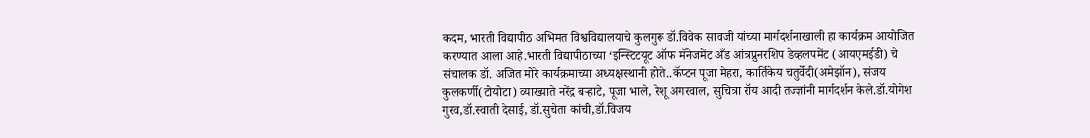कदम, भारती विद्यापीठ अभिमत विश्वविद्यालयाचे कुलगुरू डॉ.विवेक सावजी यांच्या मार्गदर्शनाखाली हा कार्यक्रम आयोजित करण्यात आला आहे.भारती विद्यापीठाच्या ‘इन्स्टिटयूट ऑफ मॅनेजमेंट अँड आंत्रप्रुनरशिप डेव्हलपमेंट (आयएमईडी) चे संचालक डॉ. अजित मोरे कार्यक्रमाच्या अध्यक्षस्थानी होते..कॅप्टन पूजा मेहरा, कार्तिकेय चतुर्वेदी(अमेझॉन), संजय कुलकर्णी(टोयोटा) व्याख्याते नरेंद्र बऱ्हाटे, पूजा भाले, रेशू अगरवाल, सुचित्रा रॉय आदी तज्ज्ञांनी मार्गदर्शन केले.डॉ.योगेश गुरव,डॉ.स्वाती देसाई, डॉ.सुचेता कांची,डॉ.विजय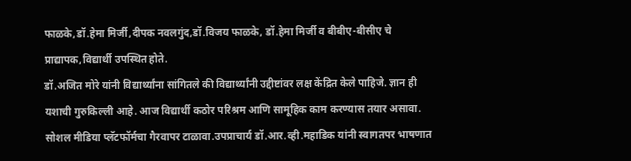फाळके,डॉ.हेमा मिर्जी,दीपक नवलगुंद,डॉ.विजय फाळके, डॉ.हेमा मिर्जी व बीबीए-बीसीए चे प्राद्यापक,विद्यार्थी उपस्थित होते.
डॉ.अजित मोरे यांनी विद्यार्थ्यांना सांगितले की विद्यार्थ्यांनी उद्दीष्टांवर लक्ष केंद्रित केले पाहिजे. ज्ञान ही यशाची गुरुकिल्ली आहे. आज विद्यार्थी कठोर परिश्रम आणि सामूहिक काम करण्यास तयार असावा. सोशल मीडिया प्लॅटफॉर्मचा गैरवापर टाळावा.उपप्राचार्य डॉ.आर.व्ही.महाडिक यांनी स्वागतपर भाषणात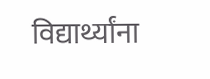विद्यार्थ्यांना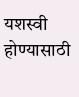यशस्वी होण्यासाठी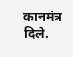कानमंत्र दिले.